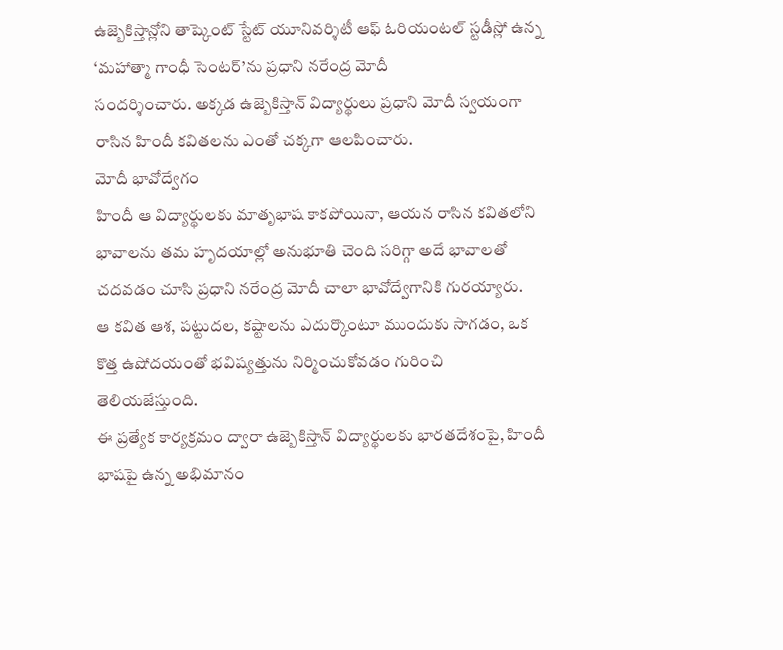ఉజ్బెకిస్తాన్లోని తాష్కెంట్ స్టేట్ యూనివర్శిటీ ఆఫ్ ఓరియంటల్ స్టడీస్లో ఉన్న ‘మహాత్మా గాంధీ సెంటర్’ను ప్రధాని నరేంద్ర మోదీ
సందర్శించారు. అక్కడ ఉజ్బెకిస్తాన్ విద్యార్థులు ప్రధాని మోదీ స్వయంగా రాసిన హిందీ కవితలను ఎంతో చక్కగా ఆలపించారు.
మోదీ భావోద్వేగం
హిందీ ఆ విద్యార్థులకు మాతృభాష కాకపోయినా, ఆయన రాసిన కవితలోని భావాలను తమ హృదయాల్లో అనుభూతి చెంది సరిగ్గా అదే భావాలతో చదవడం చూసి ప్రధాని నరేంద్ర మోదీ చాలా భావోద్వేగానికి గురయ్యారు.
ఆ కవిత ఆశ, పట్టుదల, కష్టాలను ఎదుర్కొంటూ ముందుకు సాగడం, ఒక కొత్త ఉషోదయంతో భవిష్యత్తును నిర్మించుకోవడం గురించి తెలియజేస్తుంది.
ఈ ప్రత్యేక కార్యక్రమం ద్వారా ఉజ్బెకిస్తాన్ విద్యార్థులకు భారతదేశంపై, హిందీ భాషపై ఉన్న అభిమానం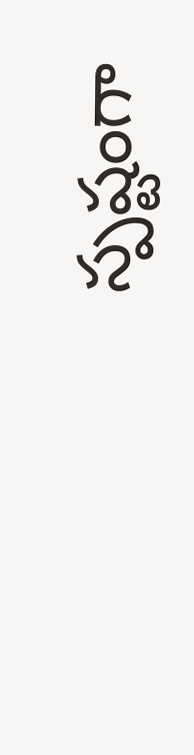స్పష్టంగా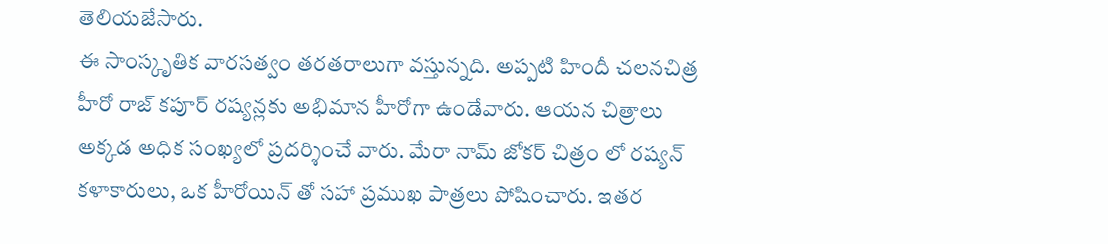తెలియజేసారు.
ఈ సాంస్కృతిక వారసత్వం తరతరాలుగా వస్తున్నది. అప్పటి హిందీ చలనచిత్ర హీరో రాజ్ కపూర్ రష్యన్లకు అభిమాన హీరోగా ఉండేవారు. ఆయన చిత్రాలు అక్కడ అధిక సంఖ్యలో ప్రదర్శించే వారు. మేరా నామ్ జోకర్ చిత్రం లో రష్యన్ కళాకారులు, ఒక హీరోయిన్ తో సహా ప్రముఖ పాత్రలు పోషించారు. ఇతర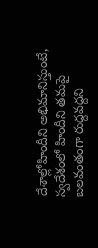దేశాల్లోహిందీని అభిమానిస్తుంటే, స్వదేశంలో హిందీని తమపై బలవంతంగా రుద్దవద్దని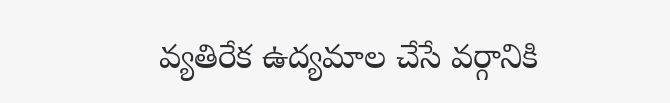వ్యతిరేక ఉద్యమాల చేసే వర్గానికి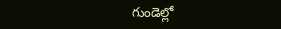గుండెల్లో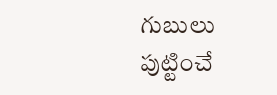గుబులు పుట్టించే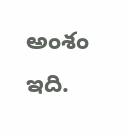అంశం ఇది.